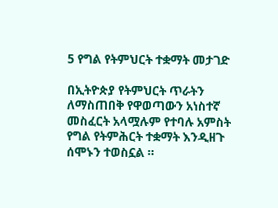5 የግል የትምህርት ተቋማት መታገድ

በኢትዮጵያ የትምህርት ጥራትን ለማስጠበቅ የዋወጣውን አነስተኛ መስፈርት አላሟሉም የተባሉ አምስት የግል የትምሕርት ተቋማት እንዲዘጉ ሰሞኑን ተወስኗል ።